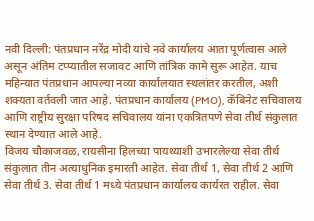नवी दिल्ली: पंतप्रधान नरेंद्र मोदी यांचे नवे कार्यालय आता पूर्णत्वास आले असून अंतिम टप्प्यातील सजावट आणि तांत्रिक कामे सुरू आहेत. याच महिन्यात पंतप्रधान आपल्या नव्या कार्यालयात स्थलांतर करतील, अशी शक्यता वर्तवली जात आहे. पंतप्रधान कार्यालय (PMO), कॅबिनेट सचिवालय आणि राष्ट्रीय सुरक्षा परिषद सचिवालय यांना एकत्रितपणे सेवा तीर्थ संकुलात स्थान देण्यात आले आहे.
विजय चौकाजवळ, रायसीना हिलच्या पायथ्याशी उभारलेल्या सेवा तीर्थ संकुलात तीन अत्याधुनिक इमारती आहेत. सेवा तीर्थ 1, सेवा तीर्थ 2 आणि सेवा तीर्थ 3. सेवा तीर्थ 1 मध्ये पंतप्रधान कार्यालय कार्यरत राहील. सेवा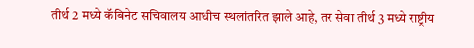तीर्थ 2 मध्ये कॅबिनेट सचिवालय आधीच स्थलांतरित झाले आहे, तर सेवा तीर्थ 3 मध्ये राष्ट्रीय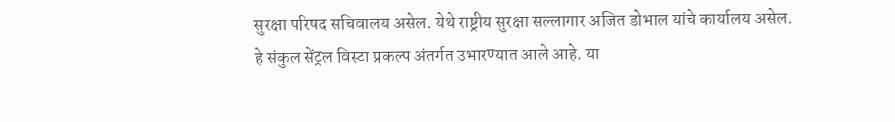सुरक्षा परिषद सचिवालय असेल. येथे राष्ट्रीय सुरक्षा सल्लागार अजित डोभाल यांचे कार्यालय असेल.
हे संकुल सेंट्रल विस्टा प्रकल्प अंतर्गत उभारण्यात आले आहे. या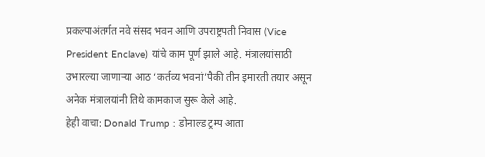प्रकल्पाअंतर्गत नवे संसद भवन आणि उपराष्ट्रपती निवास (Vice President Enclave) यांचे काम पूर्ण झाले आहे. मंत्रालयांसाठी उभारल्या जाणाऱ्या आठ ‘कर्तव्य भवनां’पैकी तीन इमारती तयार असून अनेक मंत्रालयांनी तिथे कामकाज सुरू केले आहे.
हेही वाचा: Donald Trump : डोनाल्ड ट्रम्प आता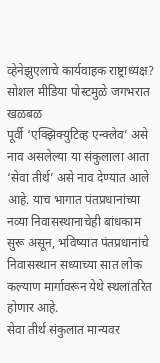व्हेनेझुएलाचे कार्यवाहक राष्ट्राध्यक्ष? सोशल मीडिया पोस्टमुळे जगभरात खळबळ
पूर्वी ‘एक्झिक्युटिव्ह एन्क्लेव’ असे नाव असलेल्या या संकुलाला आता ‘सेवा तीर्थ’ असे नाव देण्यात आले आहे. याच भागात पंतप्रधानांच्या नव्या निवासस्थानाचेही बांधकाम सुरू असून, भविष्यात पंतप्रधानांचे निवासस्थान सध्याच्या सात लोक कल्याण मार्गावरून येथे स्थलांतरित होणार आहे.
सेवा तीर्थ संकुलात मान्यवर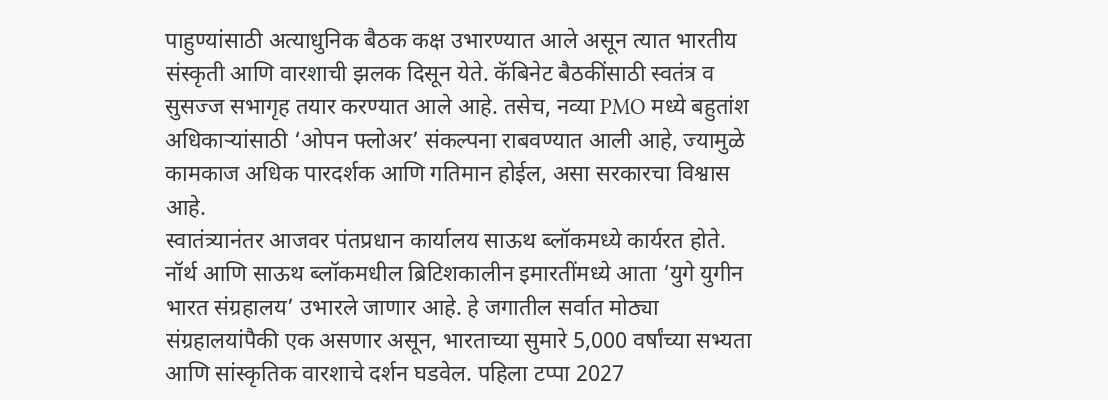पाहुण्यांसाठी अत्याधुनिक बैठक कक्ष उभारण्यात आले असून त्यात भारतीय संस्कृती आणि वारशाची झलक दिसून येते. कॅबिनेट बैठकींसाठी स्वतंत्र व सुसज्ज सभागृह तयार करण्यात आले आहे. तसेच, नव्या PMO मध्ये बहुतांश अधिकाऱ्यांसाठी ‘ओपन फ्लोअर’ संकल्पना राबवण्यात आली आहे, ज्यामुळे कामकाज अधिक पारदर्शक आणि गतिमान होईल, असा सरकारचा विश्वास आहे.
स्वातंत्र्यानंतर आजवर पंतप्रधान कार्यालय साऊथ ब्लॉकमध्ये कार्यरत होते. नॉर्थ आणि साऊथ ब्लॉकमधील ब्रिटिशकालीन इमारतींमध्ये आता ‘युगे युगीन भारत संग्रहालय’ उभारले जाणार आहे. हे जगातील सर्वात मोठ्या संग्रहालयांपैकी एक असणार असून, भारताच्या सुमारे 5,000 वर्षांच्या सभ्यता आणि सांस्कृतिक वारशाचे दर्शन घडवेल. पहिला टप्पा 2027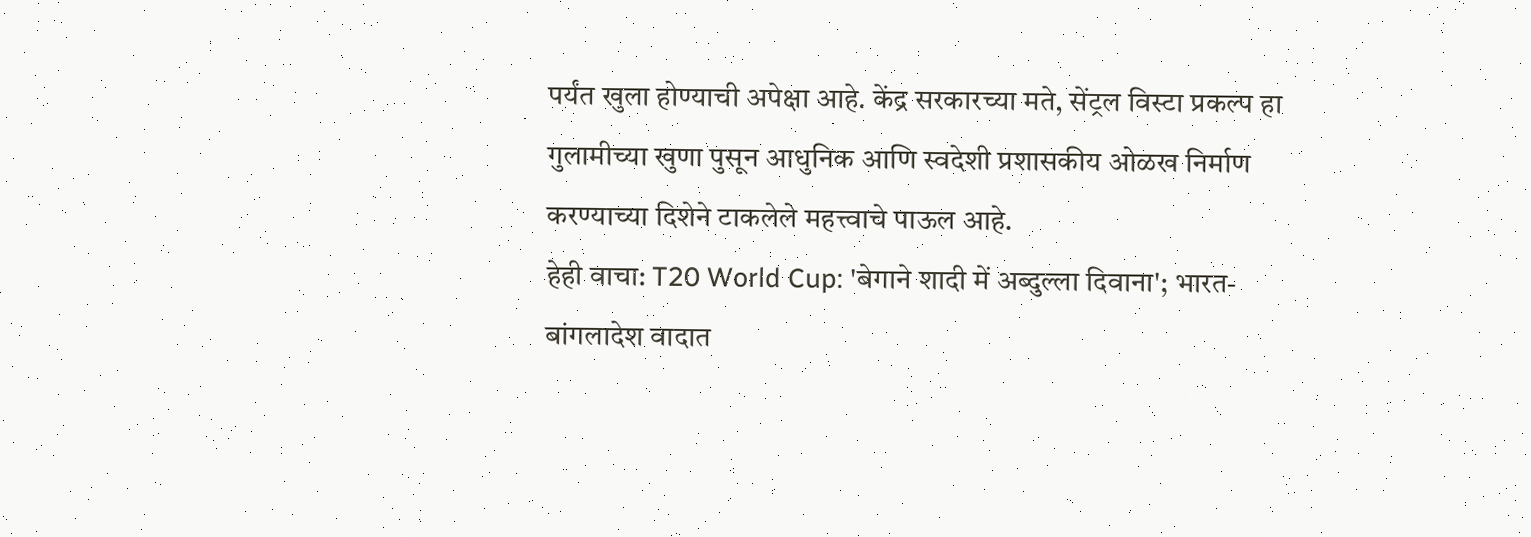पर्यंत खुला होण्याची अपेक्षा आहे. केंद्र सरकारच्या मते, सेंट्रल विस्टा प्रकल्प हा गुलामीच्या खुणा पुसून आधुनिक आणि स्वदेशी प्रशासकीय ओळख निर्माण करण्याच्या दिशेने टाकलेले महत्त्वाचे पाऊल आहे.
हेही वाचा: T20 World Cup: 'बेगाने शादी में अब्दुल्ला दिवाना'; भारत-बांगलादेश वादात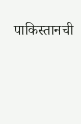पाकिस्तानची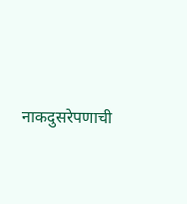नाकदुसरेपणाची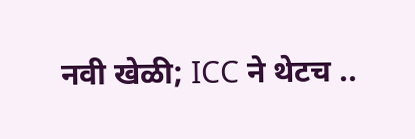नवी खेळी; ICC ने थेटच ..